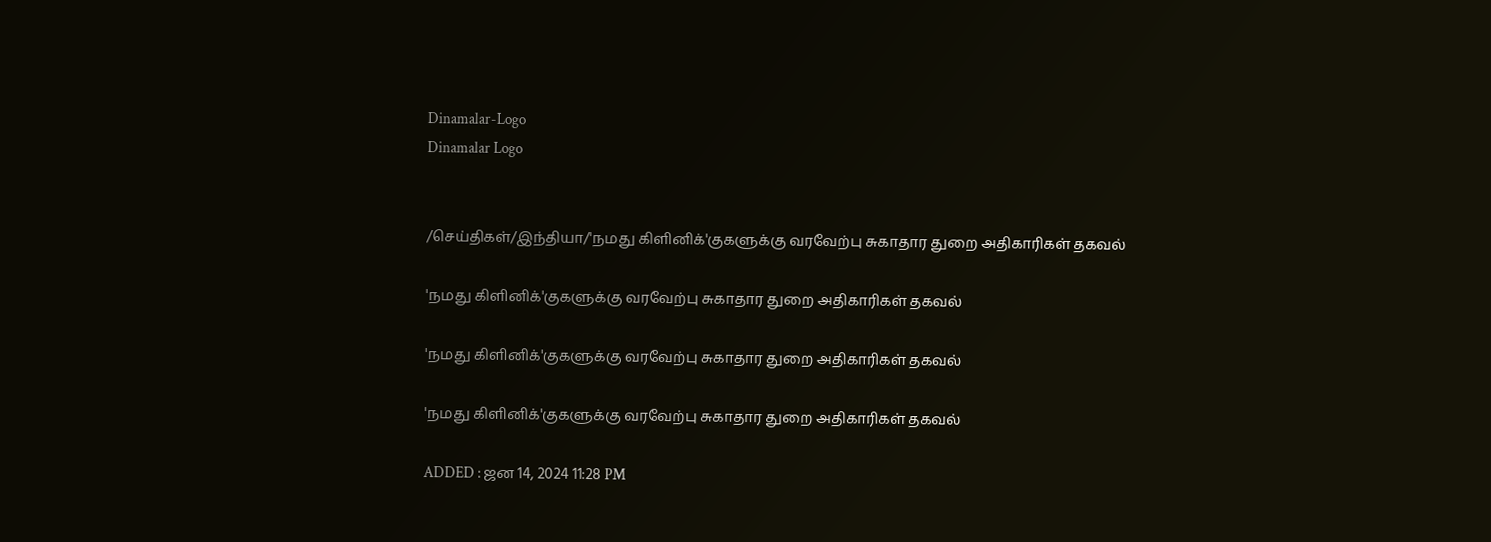Dinamalar-Logo
Dinamalar Logo


/செய்திகள்/இந்தியா/'நமது கிளினிக்'குகளுக்கு வரவேற்பு சுகாதார துறை அதிகாரிகள் தகவல்

'நமது கிளினிக்'குகளுக்கு வரவேற்பு சுகாதார துறை அதிகாரிகள் தகவல்

'நமது கிளினிக்'குகளுக்கு வரவேற்பு சுகாதார துறை அதிகாரிகள் தகவல்

'நமது கிளினிக்'குகளுக்கு வரவேற்பு சுகாதார துறை அதிகாரிகள் தகவல்

ADDED : ஜன 14, 2024 11:28 PM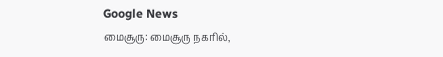Google News
மைசூரு: மைசூரு நகரில்,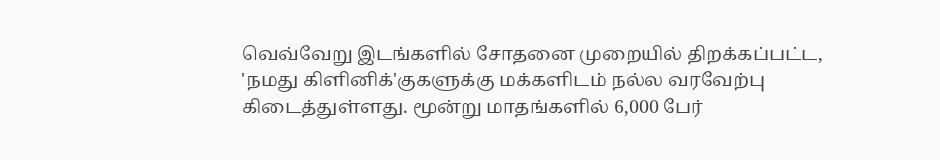வெவ்வேறு இடங்களில் சோதனை முறையில் திறக்கப்பட்ட, 'நமது கிளினிக்'குகளுக்கு மக்களிடம் நல்ல வரவேற்பு கிடைத்துள்ளது. மூன்று மாதங்களில் 6,000 பேர்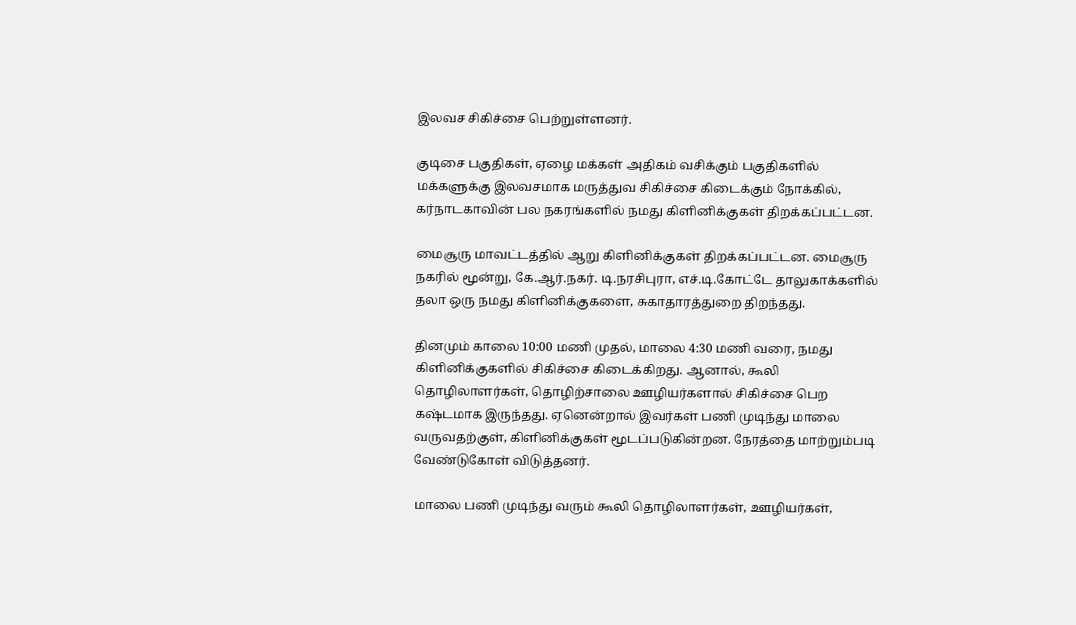இலவச சிகிச்சை பெற்றுள்ளனர்.

குடிசை பகுதிகள், ஏழை மக்கள் அதிகம் வசிக்கும் பகுதிகளில் மக்களுக்கு இலவசமாக மருத்துவ சிகிச்சை கிடைக்கும் நோக்கில், கர்நாடகாவின் பல நகரங்களில் நமது கிளினிக்குகள் திறக்கப்பட்டன.

மைசூரு மாவட்டத்தில் ஆறு கிளினிக்குகள் திறக்கப்பட்டன. மைசூரு நகரில் மூன்று, கே.ஆர்.நகர். டி.நரசிபுரா, எச்.டி.கோட்டே தாலுகாக்களில் தலா ஒரு நமது கிளினிக்குகளை, சுகாதாரத்துறை திறந்தது.

தினமும் காலை 10:00 மணி முதல், மாலை 4:30 மணி வரை, நமது கிளினிக்குகளில் சிகிச்சை கிடைக்கிறது. ஆனால், கூலி தொழிலாளர்கள், தொழிற்சாலை ஊழியர்களால் சிகிச்சை பெற கஷ்டமாக இருந்தது. ஏனென்றால் இவர்கள் பணி முடிந்து மாலை வருவதற்குள், கிளினிக்குகள் மூடப்படுகின்றன. நேரத்தை மாற்றும்படி வேண்டுகோள் விடுத்தனர்.

மாலை பணி முடிந்து வரும் கூலி தொழிலாளர்கள், ஊழியர்கள்,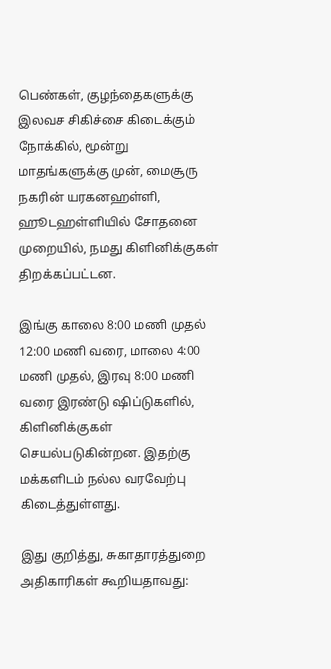பெண்கள், குழந்தைகளுக்கு இலவச சிகிச்சை கிடைக்கும் நோக்கில், மூன்று மாதங்களுக்கு முன், மைசூரு நகரின் யரகனஹள்ளி, ஹூடஹள்ளியில் சோதனை முறையில், நமது கிளினிக்குகள் திறக்கப்பட்டன.

இங்கு காலை 8:00 மணி முதல் 12:00 மணி வரை, மாலை 4:00 மணி முதல், இரவு 8:00 மணி வரை இரண்டு ஷிப்டுகளில், கிளினிக்குகள் செயல்படுகின்றன. இதற்கு மக்களிடம் நல்ல வரவேற்பு கிடைத்துள்ளது.

இது குறித்து, சுகாதாரத்துறை அதிகாரிகள் கூறியதாவது: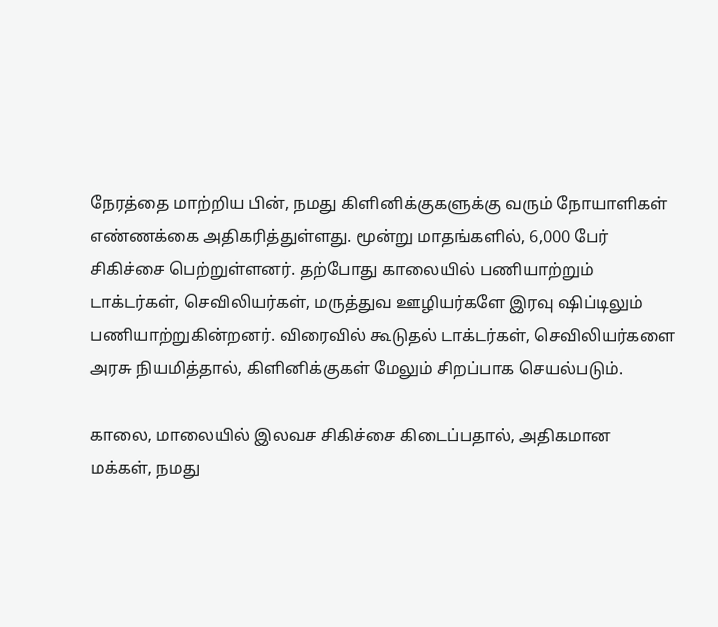நேரத்தை மாற்றிய பின், நமது கிளினிக்குகளுக்கு வரும் நோயாளிகள் எண்ணக்கை அதிகரித்துள்ளது. மூன்று மாதங்களில், 6,000 பேர் சிகிச்சை பெற்றுள்ளனர். தற்போது காலையில் பணியாற்றும் டாக்டர்கள், செவிலியர்கள், மருத்துவ ஊழியர்களே இரவு ஷிப்டிலும் பணியாற்றுகின்றனர். விரைவில் கூடுதல் டாக்டர்கள், செவிலியர்களை அரசு நியமித்தால், கிளினிக்குகள் மேலும் சிறப்பாக செயல்படும்.

காலை, மாலையில் இலவச சிகிச்சை கிடைப்பதால், அதிகமான மக்கள், நமது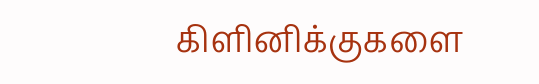கிளினிக்குகளை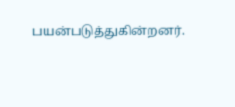பயன்படுத்துகின்றனர்.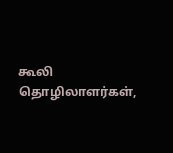கூலி தொழிலாளர்கள்,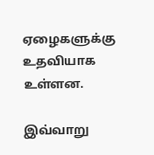ஏழைகளுக்கு உதவியாக உள்ளன.

இவ்வாறு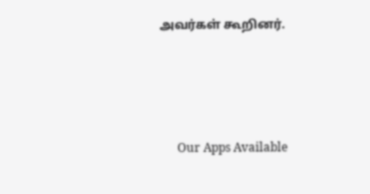அவர்கள் கூறினர்.





      Our Apps Available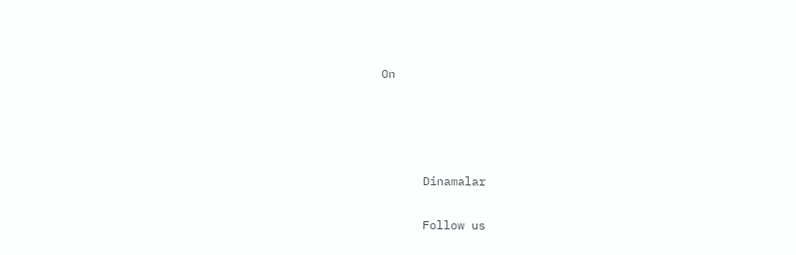On




      Dinamalar

      Follow us